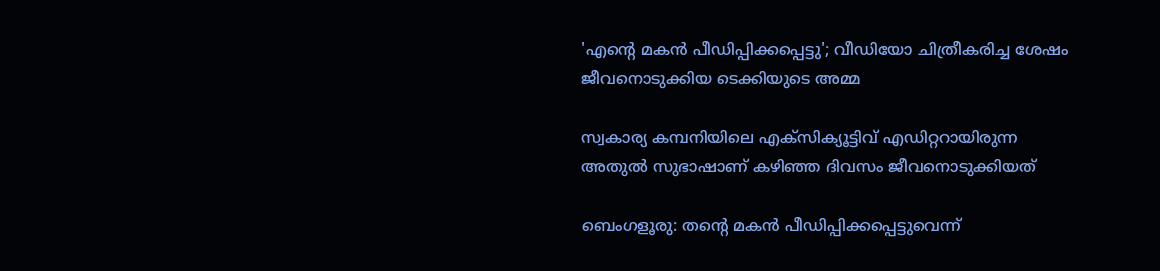'എൻ്റെ മകൻ പീഡിപ്പിക്കപ്പെട്ടു'; വീഡിയോ ചിത്രീകരിച്ച ശേഷം ജീവനൊടുക്കിയ ടെക്കിയുടെ അമ്മ

സ്വകാര്യ കമ്പനിയിലെ എക്സിക്യൂട്ടിവ് എഡിറ്ററായിരുന്ന അതുൽ സുഭാഷാണ് കഴിഞ്ഞ ദിവസം ജീവനൊടുക്കിയത്

ബെംഗളൂരു: തന്‍റെ മകൻ പീഡിപ്പിക്കപ്പെട്ടുവെന്ന്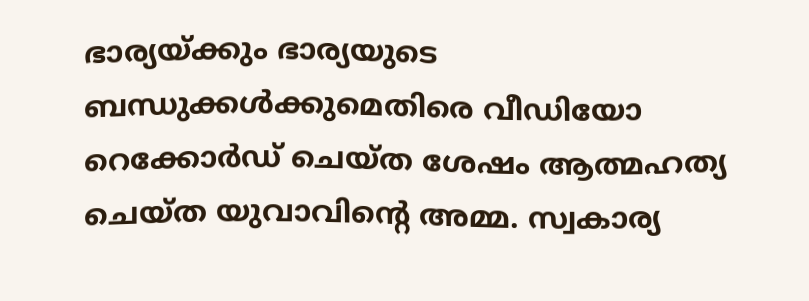ഭാര്യയ്ക്കും ഭാര്യയുടെ ബന്ധുക്കൾക്കുമെതിരെ വീഡിയോ റെക്കോർഡ് ചെയ്ത ശേഷം ആത്മഹത്യ ചെയ്ത യുവാവിന്‍റെ അമ്മ. സ്വകാര്യ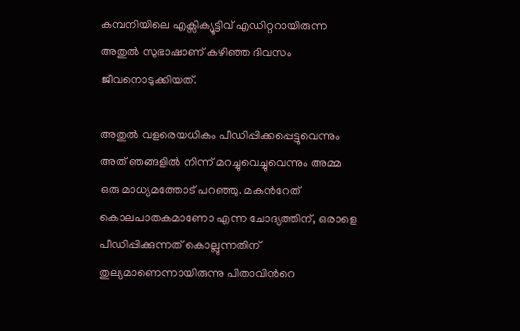കമ്പനിയിലെ എക്സിക്യൂട്ടിവ് എഡിറ്ററായിരുന്ന അതുൽ സുഭാഷാണ് കഴിഞ്ഞ ദിവസം ജീവനൊടുക്കിയത്.

അതുൽ വളരെയധികം പീഡിപ്പിക്കപ്പെട്ടുവെന്നും അത് ഞങ്ങളിൽ നിന്ന് മറച്ചുവെച്ചുവെന്നും അമ്മ ഒരു മാധ്യമത്തോട് പറഞ്ഞു. മകൻറേത് കൊലപാതകമാണോ എന്ന ചോദ്യത്തിന്, ഒരാളെ പീഡിപ്പിക്കുന്നത് കൊല്ലുന്നതിന് തുല്യമാണെന്നായിരുന്നു പിതാവിൻറെ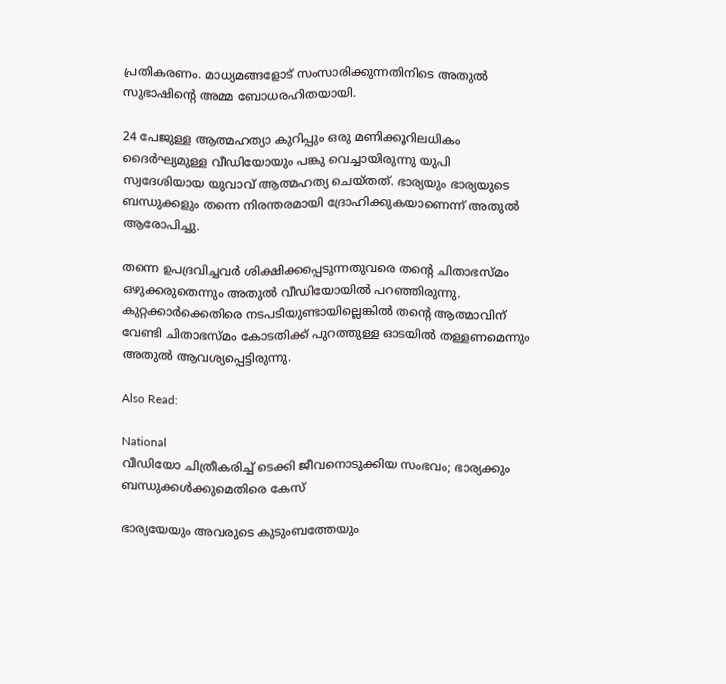പ്രതികരണം. മാധ്യമങ്ങളോട് സംസാരിക്കുന്നതിനിടെ അതുൽ സുഭാഷിൻ്റെ അമ്മ ബോധരഹിതയായി.

24 പേജുള്ള ആത്മഹത്യാ കുറിപ്പും ഒരു മണിക്കൂറിലധികം ദൈർഘ്യമുള്ള വീഡിയോയും പങ്കു വെച്ചായിരുന്നു യുപി സ്വദേശിയായ യുവാവ് ആത്മഹത്യ ചെയ്തത്. ഭാര്യയും ഭാര്യയുടെ ബന്ധുക്കളും തന്നെ നിരന്തരമായി ദ്രോഹിക്കുകയാണെന്ന് അതുൽ ആരോപിച്ചു.

തന്നെ ഉപദ്രവിച്ചവർ ശിക്ഷിക്കപ്പെടുന്നതുവരെ തന്റെ ചിതാഭസ്മം ഒഴുക്കരുതെന്നും അതുൽ വീഡിയോയിൽ പറഞ്ഞിരുന്നു. കുറ്റക്കാർക്കെതിരെ നടപടിയുണ്ടായില്ലെങ്കിൽ തന്റെ ആത്മാവിന് വേണ്ടി ചിതാഭസ്മം കോടതിക്ക് പുറത്തുള്ള ഓടയിൽ തള്ളണമെന്നും അതുൽ ആവശ്യപ്പെട്ടിരുന്നു.

Also Read:

National
വീഡിയോ ചിത്രീകരിച്ച് ടെക്കി ജീവനൊടുക്കിയ സംഭവം; ഭാര്യക്കും ബന്ധുക്കള്‍ക്കുമെതിരെ കേസ്

ഭാര്യയേയും അവരുടെ കുടുംബത്തേയും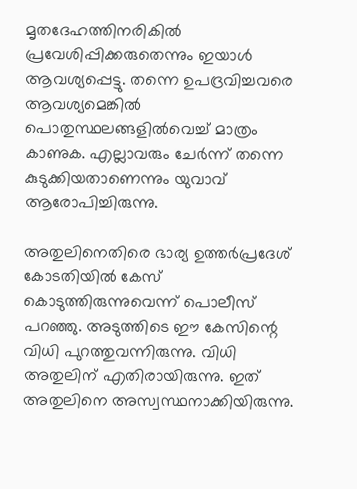മൃതദേഹത്തിനരികിൽ പ്രവേശിപ്പിക്കരുതെന്നും ഇയാൾ ആവശ്യപ്പെട്ടു. തന്നെ ഉപദ്രവിച്ചവരെ ആവശ്യമെങ്കിൽ പൊതുസ്ഥലങ്ങളിൽവെച്ച് മാത്രം കാണുക. എല്ലാവരും ചേർന്ന് തന്നെ കുടുക്കിയതാണെന്നും യുവാവ് ആരോപിച്ചിരുന്നു.

അതുലിനെതിരെ ഭാര്യ ഉത്തർപ്രദേശ് കോടതിയിൽ കേസ് കൊടുത്തിരുന്നുവെന്ന് പൊലീസ് പറഞ്ഞു. അടുത്തിടെ ഈ കേസിന്റെ വിധി പുറത്തുവന്നിരുന്നു. വിധി അതുലിന് എതിരായിരുന്നു. ഇത് അതുലിനെ അസ്വസ്ഥനാക്കിയിരുന്നു.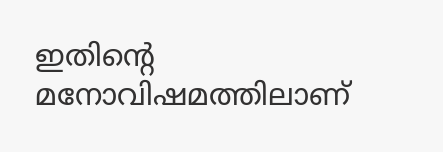ഇതിന്റെ മനോവിഷമത്തിലാണ്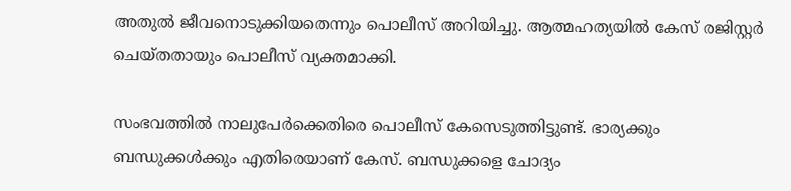അതുൽ ജീവനൊടുക്കിയതെന്നും പൊലീസ് അറിയിച്ചു. ആത്മഹത്യയിൽ കേസ് രജിസ്റ്റർ ചെയ്തതായും പൊലീസ് വ്യക്തമാക്കി.

സംഭവത്തിൽ നാലുപേർക്കെതിരെ പൊലീസ് കേസെടുത്തിട്ടുണ്ട്. ഭാര്യക്കും ബന്ധുക്കൾക്കും എതിരെയാണ് കേസ്. ബന്ധുക്കളെ ചോദ്യം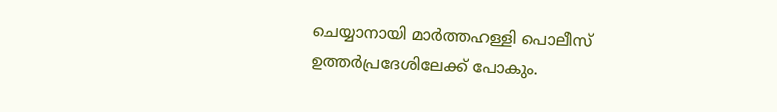ചെയ്യാനായി മാർത്തഹള്ളി പൊലീസ് ഉത്തർപ്രദേശിലേക്ക് പോകും.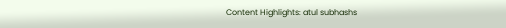Content Highlights: atul subhashs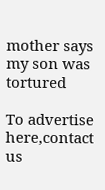mother says my son was tortured

To advertise here,contact us